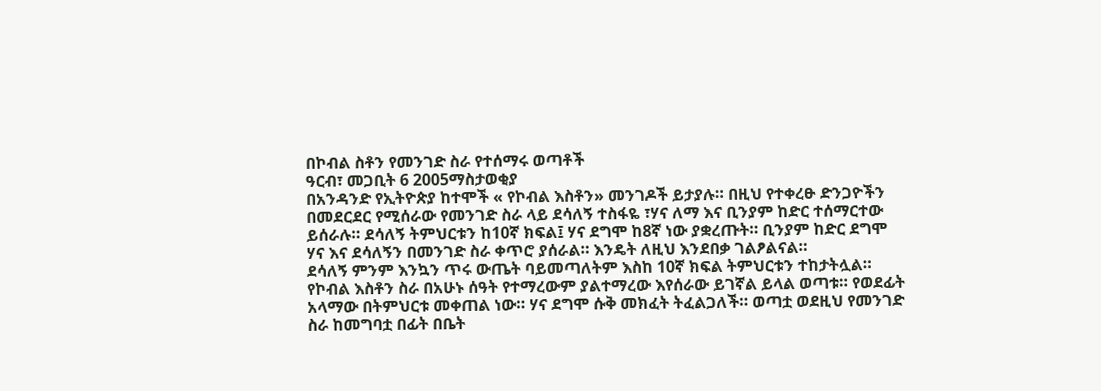በኮብል ስቶን የመንገድ ስራ የተሰማሩ ወጣቶች
ዓርብ፣ መጋቢት 6 2005ማስታወቂያ
በአንዳንድ የኢትዮጵያ ከተሞች « የኮብል እስቶን» መንገዶች ይታያሉ። በዚህ የተቀረፁ ድንጋዮችን በመደርደር የሚሰራው የመንገድ ስራ ላይ ደሳለኝ ተስፋዬ ፣ሃና ለማ እና ቢንያም ከድር ተሰማርተው ይሰራሉ። ደሳለኝ ትምህርቱን ከ10ኛ ክፍል፤ ሃና ደግሞ ከ8ኛ ነው ያቋረጡት። ቢንያም ከድር ደግሞ ሃና እና ደሳለኝን በመንገድ ስራ ቀጥሮ ያሰራል። እንዴት ለዚህ እንደበቃ ገልፆልናል።
ደሳለኝ ምንም እንኳን ጥሩ ውጤት ባይመጣለትም እስከ 10ኛ ክፍል ትምህርቱን ተከታትሏል። የኮብል እስቶን ስራ በአሁኑ ሰዓት የተማረውም ያልተማረው እየሰራው ይገኛል ይላል ወጣቱ። የወደፊት አላማው በትምህርቱ መቀጠል ነው። ሃና ደግሞ ሱቅ መክፈት ትፈልጋለች። ወጣቷ ወደዚህ የመንገድ ስራ ከመግባቷ በፊት በቤት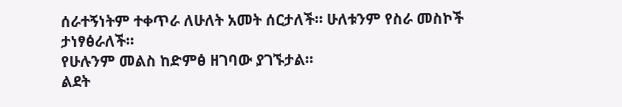ሰራተኝነትም ተቀጥራ ለሁለት አመት ሰርታለች። ሁለቱንም የስራ መስኮች ታነፃፅራለች።
የሁሉንም መልስ ከድምፅ ዘገባው ያገኙታል።
ልደት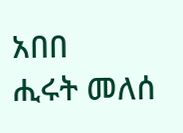አበበ
ሒሩት መለሰ